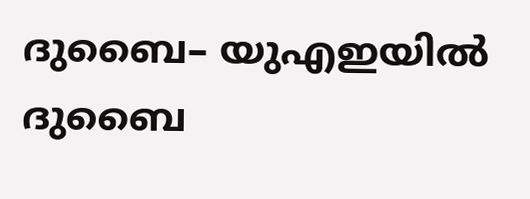ദുബൈ– യുഎഇയിൽ ദുബൈ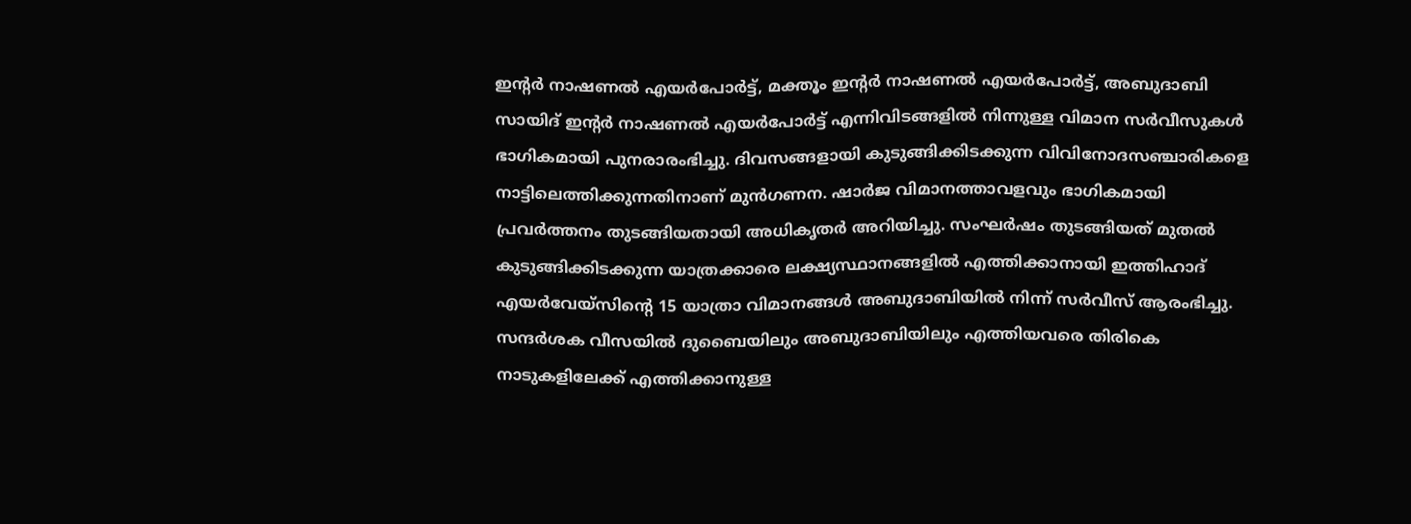ഇൻ്റർ നാഷണൽ എയർപോർട്ട്, മക്തൂം ഇൻ്റർ നാഷണൽ എയർപോർട്ട്, അബുദാബി സായിദ് ഇൻ്റർ നാഷണൽ എയർപോർട്ട് എന്നിവിടങ്ങളിൽ നിന്നുള്ള വിമാന സർവീസുകൾ ഭാഗികമായി പുനരാരംഭിച്ചു. ദിവസങ്ങളായി കുടുങ്ങിക്കിടക്കുന്ന വിവിനോദസഞ്ചാരികളെ നാട്ടിലെത്തിക്കുന്നതിനാണ് മുൻഗണന. ഷാർജ വിമാനത്താവളവും ഭാഗികമായി പ്രവർത്തനം തുടങ്ങിയതായി അധികൃതർ അറിയിച്ചു. സംഘർഷം തുടങ്ങിയത് മുതൽ കുടുങ്ങിക്കിടക്കുന്ന യാത്രക്കാരെ ലക്ഷ്യസ്ഥാനങ്ങളിൽ എത്തിക്കാനായി ഇത്തിഹാദ് എയർവേയ്സിന്റെ 15 യാത്രാ വിമാനങ്ങൾ അബുദാബിയിൽ നിന്ന് സർവീസ് ആരംഭിച്ചു.
സന്ദർശക വീസയിൽ ദുബൈയിലും അബുദാബിയിലും എത്തിയവരെ തിരികെ നാടുകളിലേക്ക് എത്തിക്കാനുള്ള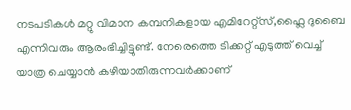നടപടികൾ മറ്റു വിമാന കമ്പനികളായ എമിറേറ്റ്സ്,ഫ്ലൈ ദുബൈ എന്നിവരും ആരംഭിച്ചിട്ടുണ്ട്. നേരെത്തെ ടിക്കറ്റ് എടുത്ത് വെച്ച് യാത്ര ചെയ്യാൻ കഴിയാതിരുന്നവർക്കാണ്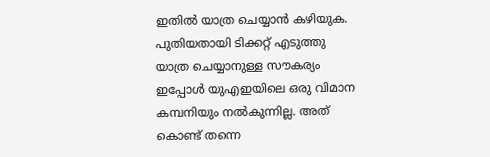ഇതിൽ യാത്ര ചെയ്യാൻ കഴിയുക. പുതിയതായി ടിക്കറ്റ് എടുത്തു യാത്ര ചെയ്യാനുള്ള സൗകര്യം ഇപ്പോൾ യുഎഇയിലെ ഒരു വിമാന കമ്പനിയും നൽകുന്നില്ല. അത് കൊണ്ട് തന്നെ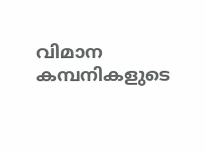വിമാന കമ്പനികളുടെ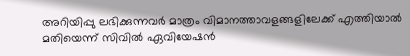അറിയിപ്പു ലഭിക്കുന്നവർ മാത്രം വിമാനത്താവളങ്ങളിലേക്ക് എത്തിയാൽ മതിയെന്ന് സിവിൽ ഏവിയേഷൻ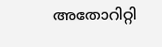അതോറിറ്റി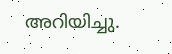അറിയിച്ചു.